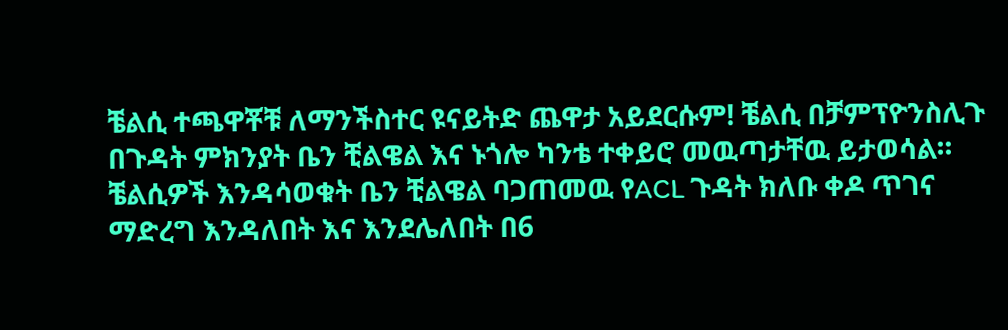ቼልሲ ተጫዋቾቹ ለማንችስተር ዩናይትድ ጨዋታ አይደርሱም! ቼልሲ በቻምፕዮንስሊጉ በጉዳት ምክንያት ቤን ቺልዌል እና ኑጎሎ ካንቴ ተቀይሮ መዉጣታቸዉ ይታወሳል። ቼልሲዎች እንዳሳወቁት ቤን ቺልዌል ባጋጠመዉ የACL ጉዳት ክለቡ ቀዶ ጥገና ማድረግ እንዳለበት እና እንደሌለበት በ6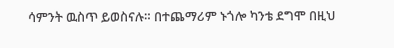ሳምንት ዉስጥ ይወስናሉ። በተጨማሪም ኑጎሎ ካንቴ ደግሞ በዚህ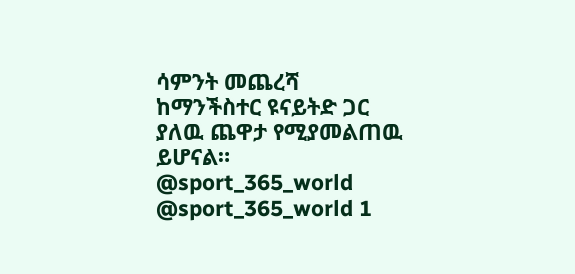ሳምንት መጨረሻ ከማንችስተር ዩናይትድ ጋር ያለዉ ጨዋታ የሚያመልጠዉ ይሆናል። @sport_365_world @sport_365_world 1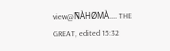view@ÑÀHØMÀ.... THE GREAT, edited 15:32